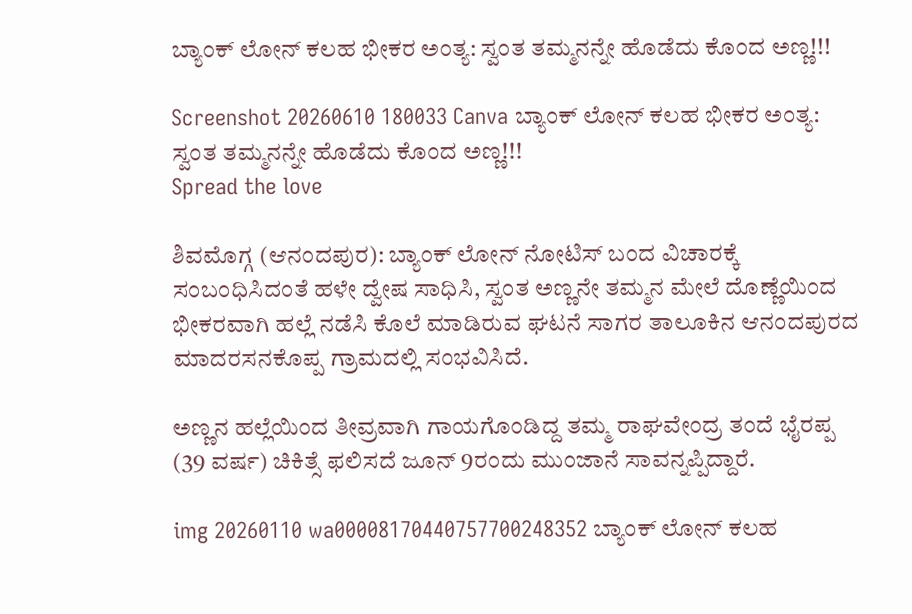ಬ್ಯಾಂಕ್ ಲೋನ್ ಕಲಹ ಭೀಕರ ಅಂತ್ಯ: ಸ್ವಂತ ತಮ್ಮನನ್ನೇ ಹೊಡೆದು ಕೊಂದ ಅಣ್ಣ!!!

Screenshot 20260610 180033 Canva ಬ್ಯಾಂಕ್ ಲೋನ್ ಕಲಹ ಭೀಕರ ಅಂತ್ಯ: ಸ್ವಂತ ತಮ್ಮನನ್ನೇ ಹೊಡೆದು ಕೊಂದ ಅಣ್ಣ!!!
Spread the love

ಶಿವಮೊಗ್ಗ (ಆನಂದಪುರ): ಬ್ಯಾಂಕ್ ಲೋನ್ ನೋಟಿಸ್ ಬಂದ ವಿಚಾರಕ್ಕೆ ಸಂಬಂಧಿಸಿದಂತೆ ಹಳೇ ದ್ವೇಷ ಸಾಧಿಸಿ, ಸ್ವಂತ ಅಣ್ಣನೇ ತಮ್ಮನ ಮೇಲೆ ದೊಣ್ಣೆಯಿಂದ ಭೀಕರವಾಗಿ ಹಲ್ಲೆ ನಡೆಸಿ ಕೊಲೆ ಮಾಡಿರುವ ಘಟನೆ ಸಾಗರ ತಾಲೂಕಿನ ಆನಂದಪುರದ ಮಾದರಸನಕೊಪ್ಪ ಗ್ರಾಮದಲ್ಲಿ ಸಂಭವಿಸಿದೆ.

ಅಣ್ಣನ ಹಲ್ಲೆಯಿಂದ ತೀವ್ರವಾಗಿ ಗಾಯಗೊಂಡಿದ್ದ ತಮ್ಮ ರಾಘವೇಂದ್ರ ತಂದೆ ಭೈರಪ್ಪ (39 ವರ್ಷ) ಚಿಕಿತ್ಸೆ ಫಲಿಸದೆ ಜೂನ್ 9ರಂದು ಮುಂಜಾನೆ ಸಾವನ್ನಪ್ಪಿದ್ದಾರೆ.

img 20260110 wa00008170440757700248352 ಬ್ಯಾಂಕ್ ಲೋನ್ ಕಲಹ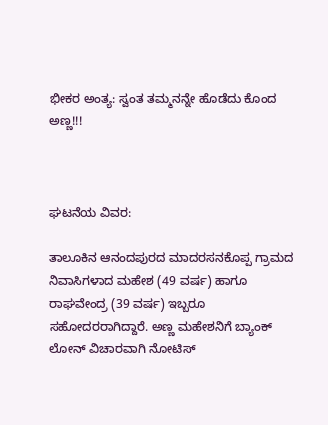ಭೀಕರ ಅಂತ್ಯ: ಸ್ವಂತ ತಮ್ಮನನ್ನೇ ಹೊಡೆದು ಕೊಂದ ಅಣ್ಣ!!!



ಘಟನೆಯ ವಿವರ:

ತಾಲೂಕಿನ ಆನಂದಪುರದ ಮಾದರಸನಕೊಪ್ಪ ಗ್ರಾಮದ ನಿವಾಸಿಗಳಾದ ಮಹೇಶ (49 ವರ್ಷ) ಹಾಗೂ ರಾಘವೇಂದ್ರ (39 ವರ್ಷ) ಇಬ್ಬರೂ ಸಹೋದರರಾಗಿದ್ದಾರೆ. ಅಣ್ಣ ಮಹೇಶನಿಗೆ ಬ್ಯಾಂಕ್ ಲೋನ್ ವಿಚಾರವಾಗಿ ನೋಟಿಸ್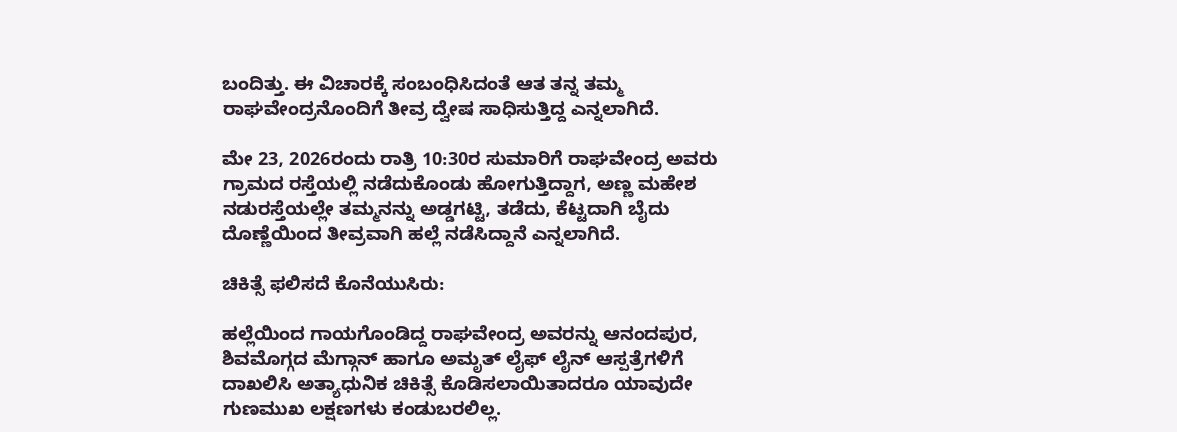ಬಂದಿತ್ತು. ಈ ವಿಚಾರಕ್ಕೆ ಸಂಬಂಧಿಸಿದಂತೆ ಆತ ತನ್ನ ತಮ್ಮ ರಾಘವೇಂದ್ರನೊಂದಿಗೆ ತೀವ್ರ ದ್ವೇಷ ಸಾಧಿಸುತ್ತಿದ್ದ ಎನ್ನಲಾಗಿದೆ.

ಮೇ 23, 2026ರಂದು ರಾತ್ರಿ 10:30ರ ಸುಮಾರಿಗೆ ರಾಘವೇಂದ್ರ ಅವರು ಗ್ರಾಮದ ರಸ್ತೆಯಲ್ಲಿ ನಡೆದುಕೊಂಡು ಹೋಗುತ್ತಿದ್ದಾಗ, ಅಣ್ಣ ಮಹೇಶ ನಡುರಸ್ತೆಯಲ್ಲೇ ತಮ್ಮನನ್ನು ಅಡ್ಡಗಟ್ಟಿ, ತಡೆದು, ಕೆಟ್ಟದಾಗಿ ಬೈದು ದೊಣ್ಣೆಯಿಂದ ತೀವ್ರವಾಗಿ ಹಲ್ಲೆ ನಡೆಸಿದ್ದಾನೆ ಎನ್ನಲಾಗಿದೆ.

ಚಿಕಿತ್ಸೆ ಫಲಿಸದೆ ಕೊನೆಯುಸಿರು:

ಹಲ್ಲೆಯಿಂದ ಗಾಯಗೊಂಡಿದ್ದ ರಾಘವೇಂದ್ರ ಅವರನ್ನು ಆನಂದಪುರ, ಶಿವಮೊಗ್ಗದ ಮೆಗ್ಗಾನ್ ಹಾಗೂ ಅಮೃತ್ ಲೈಫ್ ಲೈನ್ ಆಸ್ಪತ್ರೆಗಳಿಗೆ ದಾಖಲಿಸಿ ಅತ್ಯಾಧುನಿಕ ಚಿಕಿತ್ಸೆ ಕೊಡಿಸಲಾಯಿತಾದರೂ ಯಾವುದೇ ಗುಣಮುಖ ಲಕ್ಷಣಗಳು ಕಂಡುಬರಲಿಲ್ಲ.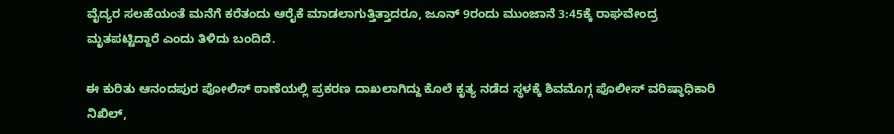ವೈದ್ಯರ ಸಲಹೆಯಂತೆ ಮನೆಗೆ ಕರೆತಂದು ಆರೈಕೆ ಮಾಡಲಾಗುತ್ತಿತ್ತಾದರೂ, ಜೂನ್ 9ರಂದು ಮುಂಜಾನೆ 3:45ಕ್ಕೆ ರಾಘವೇಂದ್ರ ಮೃತಪಟ್ಟಿದ್ದಾರೆ ಎಂದು ತಿಳಿದು ಬಂದಿದೆ.

ಈ ಕುರಿತು ಆನಂದಪುರ ಪೋಲಿಸ್ ಠಾಣೆಯಲ್ಲಿ ಪ್ರಕರಣ ದಾಖಲಾಗಿದ್ದು ಕೊಲೆ ಕೃತ್ಯ ನಡೆದ ಸ್ಥಳಕ್ಕೆ ಶಿವಮೊಗ್ಗ ಪೊಲೀಸ್ ವರಿಷ್ಠಾಧಿಕಾರಿ ನಿಖಿಲ್,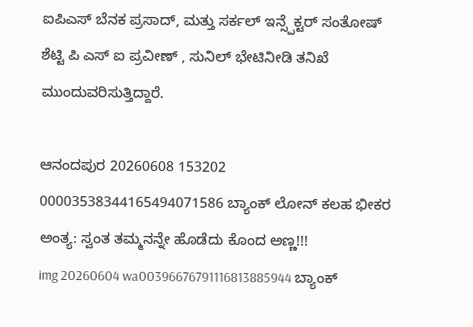ಐಪಿಎಸ್ ಬೆನಕ ಪ್ರಸಾದ್, ಮತ್ತು ಸರ್ಕಲ್ ಇನ್ಸ್ಪೆಕ್ಟರ್ ಸಂತೋಷ್ ಶೆಟ್ಟಿ ಪಿ ಎಸ್ ಐ ಪ್ರವೀಣ್ , ಸುನಿಲ್ ಭೇಟಿನೀಡಿ ತನಿಖೆ ಮುಂದುವರಿಸುತ್ತಿದ್ದಾರೆ.

ಆನಂದಪುರ 20260608 153202 00003538344165494071586 ಬ್ಯಾಂಕ್ ಲೋನ್ ಕಲಹ ಭೀಕರ ಅಂತ್ಯ: ಸ್ವಂತ ತಮ್ಮನನ್ನೇ ಹೊಡೆದು ಕೊಂದ ಅಣ್ಣ!!!
img 20260604 wa00396676791116813885944 ಬ್ಯಾಂಕ್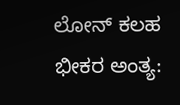ಲೋನ್ ಕಲಹ ಭೀಕರ ಅಂತ್ಯ: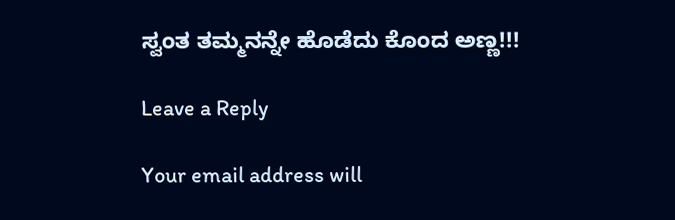ಸ್ವಂತ ತಮ್ಮನನ್ನೇ ಹೊಡೆದು ಕೊಂದ ಅಣ್ಣ!!!

Leave a Reply

Your email address will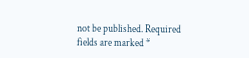not be published. Required fields are marked *